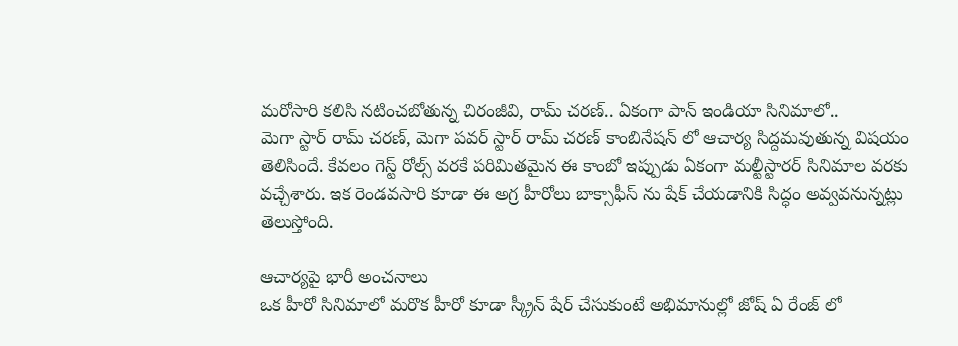మరోసారి కలిసి నటించబోతున్న చిరంజీవి, రామ్ చరణ్.. ఏకంగా పాన్ ఇండియా సినిమాలో..
మెగా స్టార్ రామ్ చరణ్, మెగా పవర్ స్టార్ రామ్ చరణ్ కాంబినేషన్ లో ఆచార్య సిద్దమవుతున్న విషయం తెలిసిందే. కేవలం గెస్ట్ రోల్స్ వరకే పరిమితమైన ఈ కాంబో ఇప్పుడు ఏకంగా మల్టీస్టారర్ సినిమాల వరకు వచ్చేశారు. ఇక రెండవసారి కూడా ఈ అగ్ర హీరోలు బాక్సాఫీస్ ను షేక్ చేయడానికి సిద్ధం అవ్వవనున్నట్లు తెలుస్తోంది.

ఆచార్యపై భారీ అంచనాలు
ఒక హీరో సినిమాలో మరొక హీరో కూడా స్క్రీన్ షేర్ చేసుకుంటే అభిమానుల్లో జోష్ ఏ రేంజ్ లో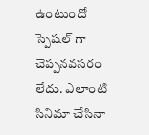ఉంటుందో స్పెషల్ గా చెప్పనవసరం లేదు. ఎలాంటి సినిమా చేసినా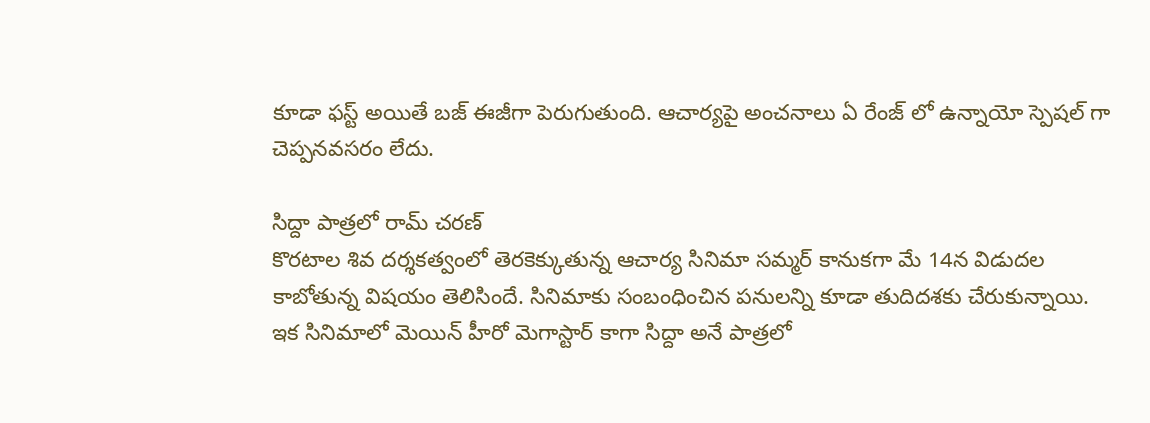కూడా ఫస్ట్ అయితే బజ్ ఈజీగా పెరుగుతుంది. ఆచార్యపై అంచనాలు ఏ రేంజ్ లో ఉన్నాయో స్పెషల్ గా చెప్పనవసరం లేదు.

సిద్దా పాత్రలో రామ్ చరణ్
కొరటాల శివ దర్శకత్వంలో తెరకెక్కుతున్న ఆచార్య సినిమా సమ్మర్ కానుకగా మే 14న విడుదల కాబోతున్న విషయం తెలిసిందే. సినిమాకు సంబంధించిన పనులన్ని కూడా తుదిదశకు చేరుకున్నాయి. ఇక సినిమాలో మెయిన్ హీరో మెగాస్టార్ కాగా సిద్దా అనే పాత్రలో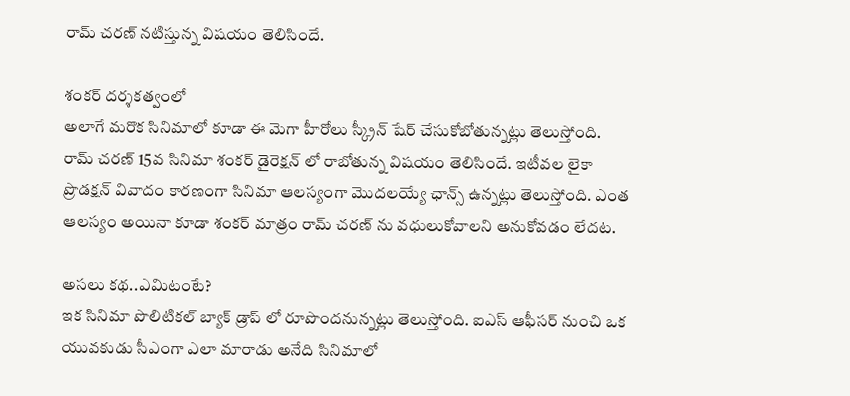రామ్ చరణ్ నటిస్తున్న విషయం తెలిసిందే.

శంకర్ దర్శకత్వంలో
అలాగే మరొక సినిమాలో కూడా ఈ మెగా హీరోలు స్క్రీన్ షేర్ చేసుకోబోతున్నట్లు తెలుస్తోంది. రామ్ చరణ్ 15వ సినిమా శంకర్ డైరెక్షన్ లో రాబోతున్న విషయం తెలిసిందే. ఇటీవల లైకా ప్రొడక్షన్ వివాదం కారణంగా సినిమా ఆలస్యంగా మొదలయ్యే ఛాన్స్ ఉన్నట్లు తెలుస్తోంది. ఎంత ఆలస్యం అయినా కూడా శంకర్ మాత్రం రామ్ చరణ్ ను వధులుకోవాలని అనుకోవడం లేదట.

అసలు కథ..ఎమిటంటే?
ఇక సినిమా పొలిటికల్ బ్యాక్ డ్రాప్ లో రూపొందనున్నట్లు తెలుస్తోంది. ఐఎస్ ఆఫీసర్ నుంచి ఒక యువకుడు సీఎంగా ఎలా మారాడు అనేది సినిమాలో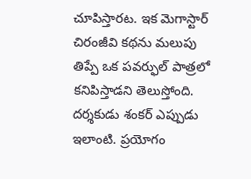చూపిస్తారట. ఇక మెగాస్టార్ చిరంజీవి కథను మలుపు తిప్పే ఒక పవర్ఫుల్ పాత్రలో కనిపిస్తాడని తెలుస్తోంది. దర్శకుడు శంకర్ ఎప్పుడు ఇలాంటి. ప్రయోగం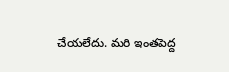చేయలేదు. మరి ఇంతపెద్ద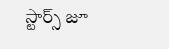స్టార్స్ జూ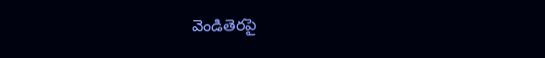వెండితెరపై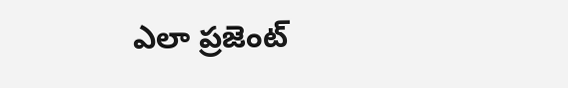ఎలా ప్రజెంట్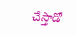చేస్తాడో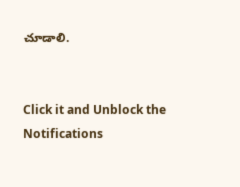చూడాలి.


Click it and Unblock the Notifications